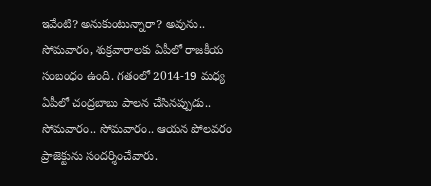ఇవేంటి? అనుకుంటున్నారా? అవును.. సోమవారం, శుక్రవారాలకు ఏపీలో రాజకీయ సంబంధం ఉంది. గతంలో 2014-19 మధ్య ఏపీలో చంద్రబాబు పాలన చేసినప్పుడు.. సోమవారం.. సోమవారం.. ఆయన పోలవరం ప్రాజెక్టును సందర్శించేవారు.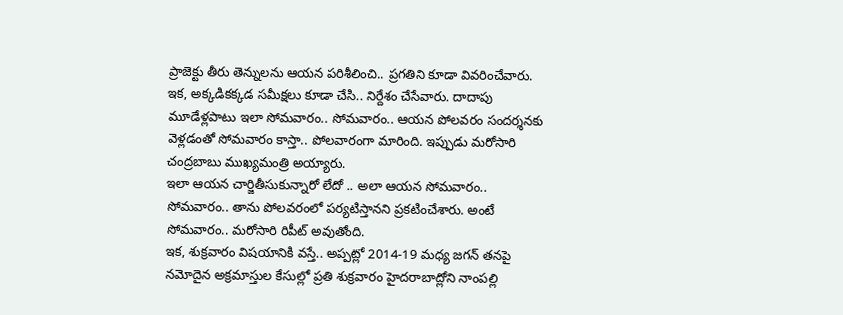ప్రాజెక్టు తీరు తెన్నులను ఆయన పరిశీలించి.. ప్రగతిని కూడా వివరించేవారు. ఇక, అక్కడికక్కడ సమీక్షలు కూడా చేసి.. నిర్దేశం చేసేవారు. దాదాపు మూడేళ్లపాటు ఇలా సోమవారం.. సోమవారం.. ఆయన పోలవరం సందర్శనకు వెళ్లడంతో సోమవారం కాస్తా.. పోలవారంగా మారింది. ఇప్పుడు మరోసారి చంద్రబాబు ముఖ్యమంత్రి అయ్యారు.
ఇలా ఆయన చార్జితీసుకున్నారో లేదో .. అలా ఆయన సోమవారం.. సోమవారం.. తాను పోలవరంలో పర్యటిస్తానని ప్రకటించేశారు. అంటే సోమవారం.. మరోసారి రిపీట్ అవుతోంది.
ఇక, శుక్రవారం విషయానికి వస్తే.. అప్పట్లో 2014-19 మధ్య జగన్ తనపై నమోదైన అక్రమాస్తుల కేసుల్లో ప్రతి శుక్రవారం హైదరాబాద్లోని నాంపల్లి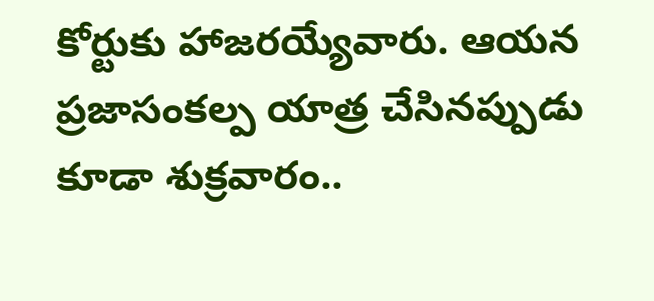కోర్టుకు హాజరయ్యేవారు. ఆయన ప్రజాసంకల్ప యాత్ర చేసినప్పుడు కూడా శుక్రవారం..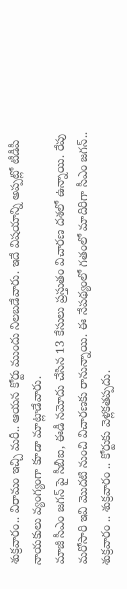శుక్రవారం.. విరామం ఇచ్చి మరీ.. ఆయన కోర్టు ముందు నిలబడేవారు. ఇదే విషయాన్ని అప్పట్లో టీడీపీ నాయకులు వ్యంగ్యంగా కూడా మాట్లాడేవారు.
మాజీ సీఎం జగన్ పై సీబీఐ, ఈడీ నమోదు చేసిన 13 కేసులు ప్రస్తుతం విచారణ దశలో ఉన్నాయి. రేపు మరోసారి ఇవి మొదటి నుంచి విచారణకు రానున్నాయి. ఈ నేపథ్యంలో గతంలో మాదిరిగా సీఎం జగన్.. శుక్రవారం .. శుక్రవారం .. కోర్టుకు వెళ్లకతప్పదు.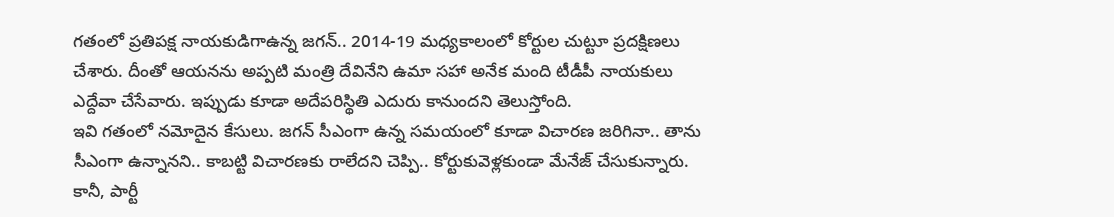గతంలో ప్రతిపక్ష నాయకుడిగాఉన్న జగన్.. 2014-19 మధ్యకాలంలో కోర్టుల చుట్టూ ప్రదక్షిణలు చేశారు. దీంతో ఆయనను అప్పటి మంత్రి దేవినేని ఉమా సహా అనేక మంది టీడీపీ నాయకులు ఎద్దేవా చేసేవారు. ఇప్పుడు కూడా అదేపరిస్థితి ఎదురు కానుందని తెలుస్తోంది.
ఇవి గతంలో నమోదైన కేసులు. జగన్ సీఎంగా ఉన్న సమయంలో కూడా విచారణ జరిగినా.. తాను సీఎంగా ఉన్నానని.. కాబట్టి విచారణకు రాలేదని చెప్పి.. కోర్టుకువెళ్లకుండా మేనేజ్ చేసుకున్నారు. కానీ, పార్టీ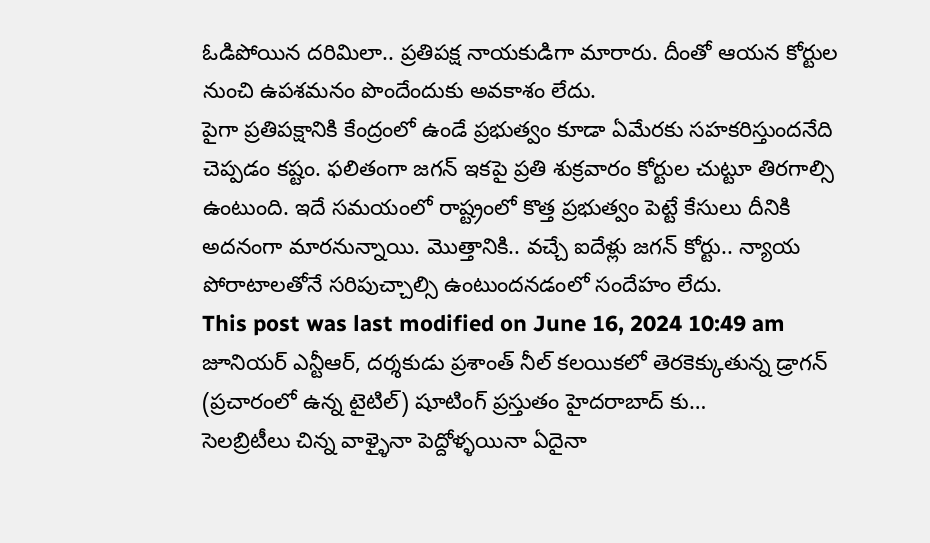ఓడిపోయిన దరిమిలా.. ప్రతిపక్ష నాయకుడిగా మారారు. దీంతో ఆయన కోర్టుల నుంచి ఉపశమనం పొందేందుకు అవకాశం లేదు.
పైగా ప్రతిపక్షానికి కేంద్రంలో ఉండే ప్రభుత్వం కూడా ఏమేరకు సహకరిస్తుందనేది చెప్పడం కష్టం. ఫలితంగా జగన్ ఇకపై ప్రతి శుక్రవారం కోర్టుల చుట్టూ తిరగాల్సి ఉంటుంది. ఇదే సమయంలో రాష్ట్రంలో కొత్త ప్రభుత్వం పెట్టే కేసులు దీనికి అదనంగా మారనున్నాయి. మొత్తానికి.. వచ్చే ఐదేళ్లు జగన్ కోర్టు.. న్యాయ పోరాటాలతోనే సరిపుచ్చాల్సి ఉంటుందనడంలో సందేహం లేదు.
This post was last modified on June 16, 2024 10:49 am
జూనియర్ ఎన్టీఆర్, దర్శకుడు ప్రశాంత్ నీల్ కలయికలో తెరకెక్కుతున్న డ్రాగన్ (ప్రచారంలో ఉన్న టైటిల్) షూటింగ్ ప్రస్తుతం హైదరాబాద్ కు…
సెలబ్రిటీలు చిన్న వాళ్ళైనా పెద్దోళ్ళయినా ఏదైనా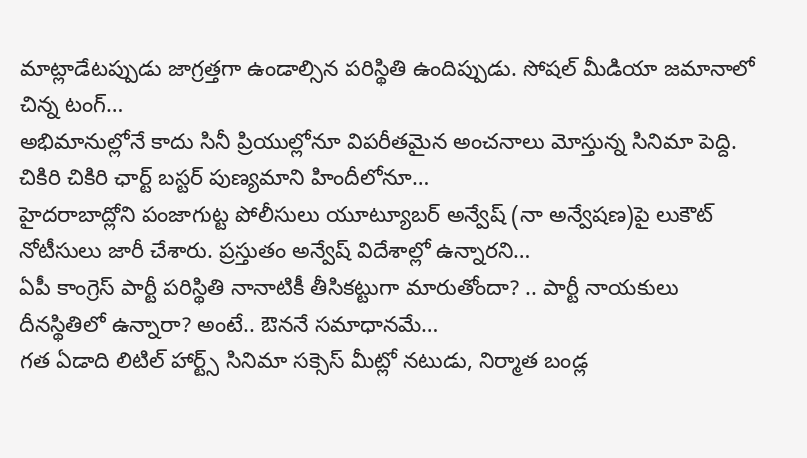మాట్లాడేటప్పుడు జాగ్రత్తగా ఉండాల్సిన పరిస్థితి ఉందిప్పుడు. సోషల్ మీడియా జమానాలో చిన్న టంగ్…
అభిమానుల్లోనే కాదు సినీ ప్రియుల్లోనూ విపరీతమైన అంచనాలు మోస్తున్న సినిమా పెద్ది. చికిరి చికిరి ఛార్ట్ బస్టర్ పుణ్యమాని హిందీలోనూ…
హైదరాబాద్లోని పంజాగుట్ట పోలీసులు యూట్యూబర్ అన్వేష్ (నా అన్వేషణ)పై లుకౌట్ నోటీసులు జారీ చేశారు. ప్రస్తుతం అన్వేష్ విదేశాల్లో ఉన్నారని…
ఏపీ కాంగ్రెస్ పార్టీ పరిస్థితి నానాటికీ తీసికట్టుగా మారుతోందా? .. పార్టీ నాయకులు దీనస్థితిలో ఉన్నారా? అంటే.. ఔననే సమాధానమే…
గత ఏడాది లిటిల్ హార్ట్స్ సినిమా సక్సెస్ మీట్లో నటుడు, నిర్మాత బండ్ల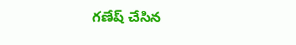గణేష్ చేసిన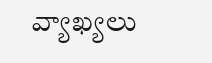వ్యాఖ్యలు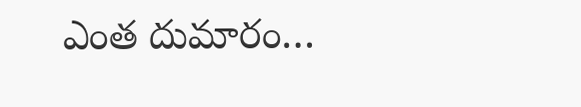ఎంత దుమారం…